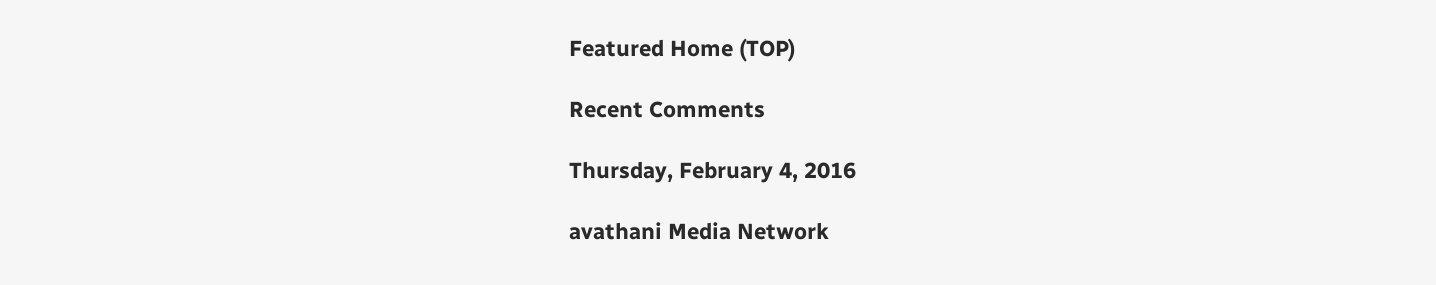Featured Home (TOP)

Recent Comments

Thursday, February 4, 2016

avathani Media Network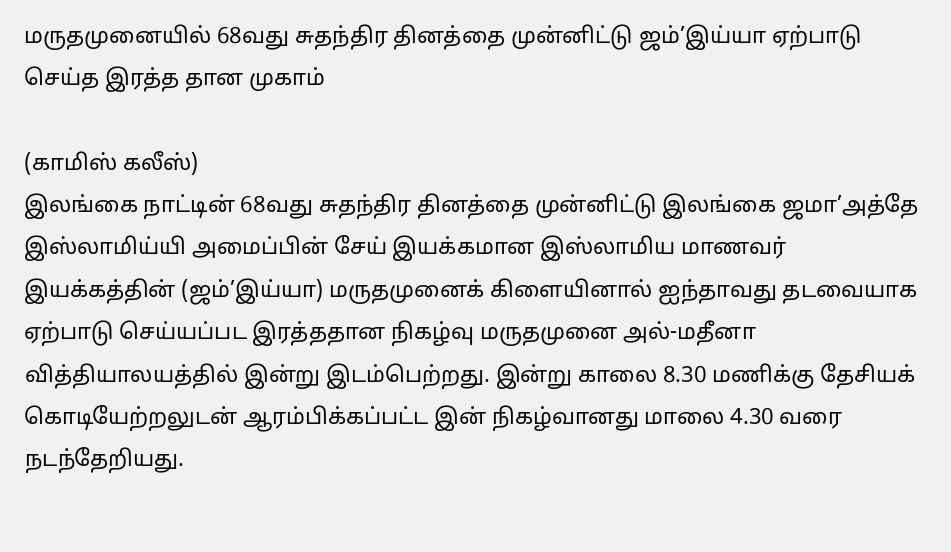மருதமுனையில் 68வது சுதந்திர தினத்தை முன்னிட்டு ஜம்’இய்யா ஏற்பாடு செய்த இரத்த தான முகாம்

(காமிஸ் கலீஸ்)
இலங்கை நாட்டின் 68வது சுதந்திர தினத்தை முன்னிட்டு இலங்கை ஜமா’அத்தே இஸ்லாமிய்யி அமைப்பின் சேய் இயக்கமான இஸ்லாமிய மாணவர் இயக்கத்தின் (ஜம்’இய்யா) மருதமுனைக் கிளையினால் ஐந்தாவது தடவையாக ஏற்பாடு செய்யப்பட இரத்ததான நிகழ்வு மருதமுனை அல்-மதீனா வித்தியாலயத்தில் இன்று இடம்பெற்றது. இன்று காலை 8.30 மணிக்கு தேசியக் கொடியேற்றலுடன் ஆரம்பிக்கப்பட்ட இன் நிகழ்வானது மாலை 4.30 வரை நடந்தேறியது.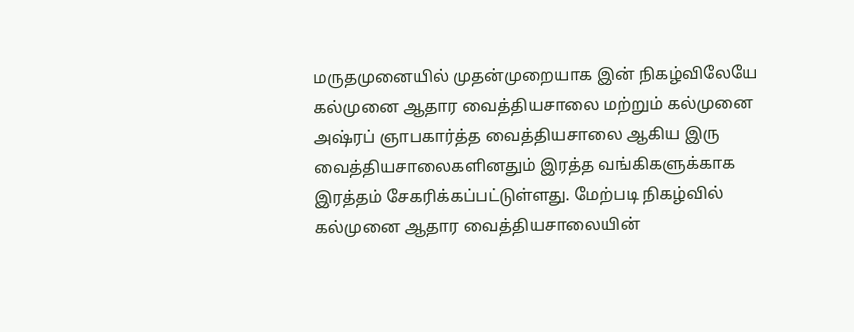மருதமுனையில் முதன்முறையாக இன் நிகழ்விலேயே கல்முனை ஆதார வைத்தியசாலை மற்றும் கல்முனை அஷ்ரப் ஞாபகார்த்த வைத்தியசாலை ஆகிய இரு வைத்தியசாலைகளினதும் இரத்த வங்கிகளுக்காக இரத்தம் சேகரிக்கப்பட்டுள்ளது. மேற்படி நிகழ்வில் கல்முனை ஆதார வைத்தியசாலையின்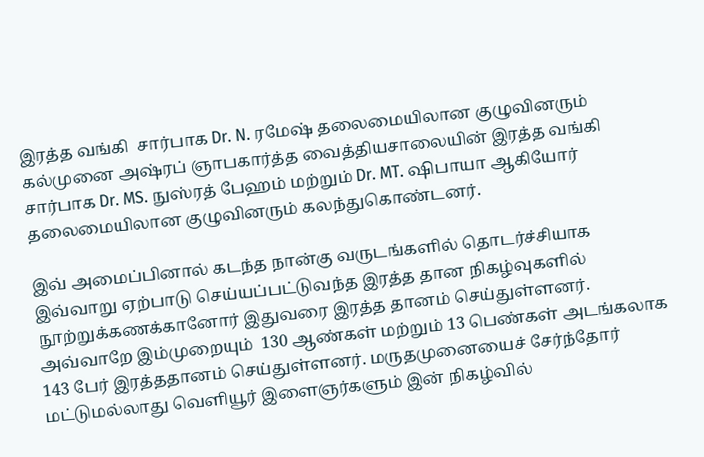இரத்த வங்கி  சார்பாக Dr. N. ரமேஷ் தலைமையிலான குழுவினரும் கல்முனை அஷ்ரப் ஞாபகார்த்த வைத்தியசாலையின் இரத்த வங்கி சார்பாக Dr. MS. நுஸ்ரத் பேஹம் மற்றும் Dr. MT. ஷிபாயா ஆகியோர் தலைமையிலான குழுவினரும் கலந்துகொண்டனர்.

இவ் அமைப்பினால் கடந்த நான்கு வருடங்களில் தொடர்ச்சியாக இவ்வாறு ஏற்பாடு செய்யப்பட்டுவந்த இரத்த தான நிகழ்வுகளில் நூற்றுக்கணக்கானோர் இதுவரை இரத்த தானம் செய்துள்ளனர். அவ்வாறே இம்முறையும்  130 ஆண்கள் மற்றும் 13 பெண்கள் அடங்கலாக 143 பேர் இரத்ததானம் செய்துள்ளனர். மருதமுனையைச் சேர்ந்தோர் மட்டுமல்லாது வெளியூர் இளைஞர்களும் இன் நிகழ்வில்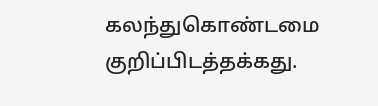கலந்துகொண்டமை குறிப்பிடத்தக்கது.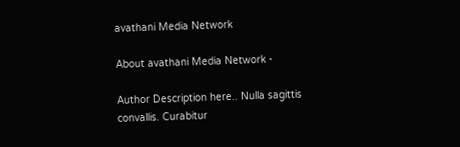avathani Media Network

About avathani Media Network -

Author Description here.. Nulla sagittis convallis. Curabitur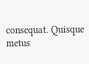consequat. Quisque metus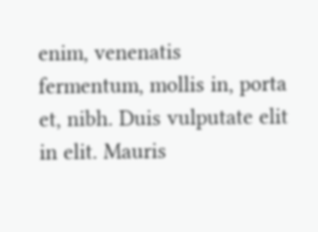enim, venenatis fermentum, mollis in, porta et, nibh. Duis vulputate elit in elit. Mauris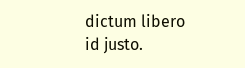dictum libero id justo.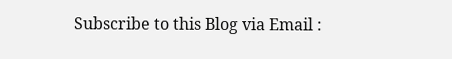Subscribe to this Blog via Email :